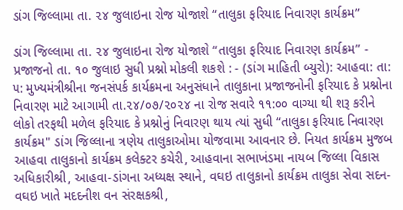ડાંગ જિલ્લામા તા. ૨૪ જુલાઇના રોજ યોજાશે “તાલુકા ફરિયાદ નિવારણ કાર્યક્રમ”

ડાંગ જિલ્લામા તા. ૨૪ જુલાઇના રોજ યોજાશે “તાલુકા ફરિયાદ નિવારણ કાર્યક્રમ” - પ્રજાજનો તા. ૧૦ જુલાઇ સુધી પ્રશ્નો મોકલી શકશે : - (ડાંગ માહિતી બ્યુરો): આહવા: તા: ૫: મુખ્યમંત્રીશ્રીના જનસંપર્ક કાર્યક્રમના અનુસંધાને તાલુકાના પ્રજાજનોની ફરિયાદ કે પ્રશ્નોના નિવારણ માટે આગામી તા.૨૪/૦૭/૨૦૨૪ ના રોજ સવારે ૧૧:૦૦ વાગ્યા થી શરૂ કરીને લોકો તરફથી મળેલ ફરિયાદ કે પ્રશ્નોનું નિવારણ થાય ત્યાં સુધી “તાલુકા ફરિયાદ નિવારણ કાર્યક્રમ" ડાંગ જિલ્લાના ત્રણેય તાલુકાઓમા યોજવામા આવનાર છે. નિયત કાર્યક્રમ મુજબ આહવા તાલુકાનો કાર્યક્રમ કલેક્ટર કચેરી, આહવાના સભાખંડમા નાયબ જિલ્લા વિકાસ અધિકારીશ્રી, આહવા-ડાંગના અધ્યક્ષ સ્થાને, વઘઇ તાલુકાનો કાર્યક્રમ તાલુકા સેવા સદન-વઘઇ ખાતે મદદનીશ વન સંરક્ષકશ્રી,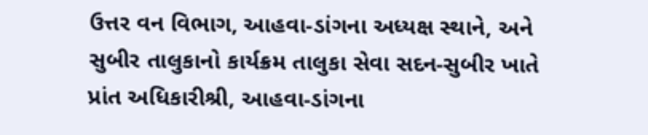ઉત્તર વન વિભાગ, આહવા-ડાંગના અધ્યક્ષ સ્થાને, અને સુબીર તાલુકાનો કાર્યક્રમ તાલુકા સેવા સદન-સુબીર ખાતે પ્રાંત અધિકારીશ્રી, આહવા-ડાંગના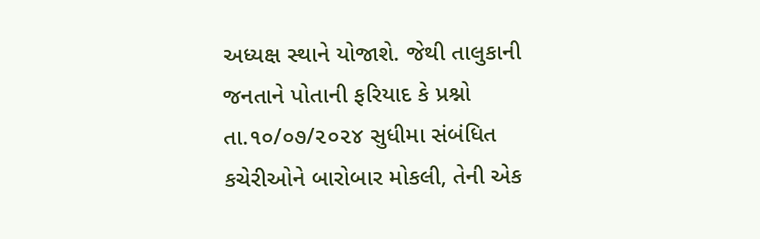અધ્યક્ષ સ્થાને યોજાશે. જેથી તાલુકાની જનતાને પોતાની ફરિયાદ કે પ્રશ્નો તા.૧૦/૦૭/૨૦૨૪ સુધીમા સંબંધિત કચેરીઓને બારોબાર મોકલી, તેની એક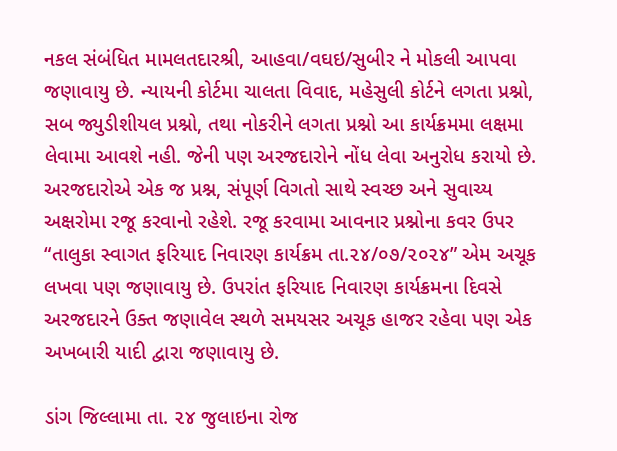નકલ સંબંધિત મામલતદારશ્રી, આહવા/વઘઇ/સુબીર ને મોકલી આપવા જણાવાયુ છે. ન્યાયની કોર્ટમા ચાલતા વિવાદ, મહેસુલી કોર્ટને લગતા પ્રશ્નો, સબ જ્યુડીશીયલ પ્રશ્નો, તથા નોકરીને લગતા પ્રશ્નો આ કાર્યક્રમમા લક્ષમા લેવામા આવશે નહી. જેની પણ અરજદારોને નોંધ લેવા અનુરોધ કરાયો છે. અરજદારોએ એક જ પ્રશ્ન, સંપૂર્ણ વિગતો સાથે સ્વચ્છ અને સુવાચ્ય અક્ષરોમા રજૂ કરવાનો રહેશે. રજૂ કરવામા આવનાર પ્રશ્નોના કવર ઉપર “તાલુકા સ્વાગત ફરિયાદ નિવારણ કાર્યક્રમ તા.૨૪/૦૭/૨૦૨૪” એમ અચૂક લખવા પણ જણાવાયુ છે. ઉપરાંત ફરિયાદ નિવારણ કાર્યક્રમના દિવસે અરજદારને ઉક્ત જણાવેલ સ્થળે સમયસર અચૂક હાજર રહેવા પણ એક અખબારી યાદી દ્વારા જણાવાયુ છે.

ડાંગ જિલ્લામા તા. ૨૪ જુલાઇના રોજ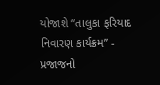યોજાશે “તાલુકા ફરિયાદ નિવારણ કાર્યક્રમ” - પ્રજાજનો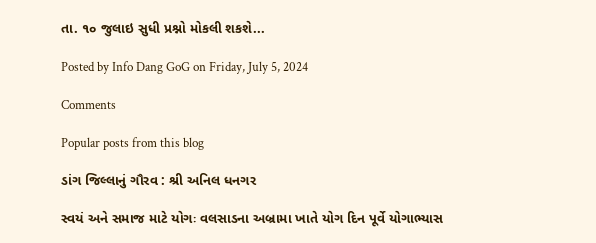તા. ૧૦ જુલાઇ સુધી પ્રશ્નો મોકલી શકશે...

Posted by Info Dang GoG on Friday, July 5, 2024

Comments

Popular posts from this blog

ડાંગ જિલ્લાનું ગૌરવ : શ્રી અનિલ ધનગર

સ્વયં અને સમાજ માટે યોગઃ વલસાડના અબ્રામા ખાતે યોગ દિન પૂર્વે યોગાભ્યાસ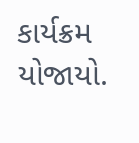કાર્યક્રમ યોજાયો.